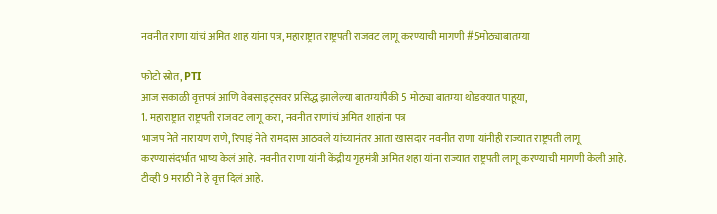नवनीत राणा यांचं अमित शाह यांना पत्र, महाराष्ट्रात राष्ट्रपती राजवट लागू करण्याची मागणी #5मोठ्याबातम्या

फोटो स्रोत, PTI
आज सकाळी वृत्तपत्रं आणि वेबसाइट्सवर प्रसिद्ध झालेल्या बातम्यांपैकी 5 मोठ्या बातम्या थोडक्यात पाहूया,
1. महाराष्ट्रात राष्ट्रपती राजवट लागू करा, नवनीत राणांचं अमित शाहांना पत्र
भाजप नेते नारायण राणे, रिपाइं नेते रामदास आठवले यांच्यानंतर आता खासदार नवनीत राणा यांनीही राज्यात राष्ट्रपती लागू करण्यासंदर्भात भाष्य केलं आहे. नवनीत राणा यांनी केंद्रीय गृहमंत्री अमित शहा यांना राज्यात राष्ट्रपती लागू करण्याची मागणी केली आहे. टीव्ही 9 मराठी ने हे वृत्त दिलं आहे.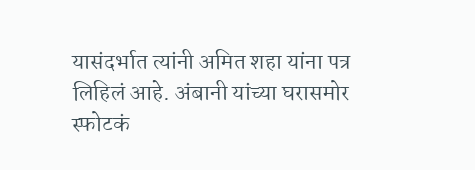यासंदर्भात त्यांनी अमित शहा यांना पत्र लिहिलं आहे. अंबानी यांच्या घरासमोर स्फोटकं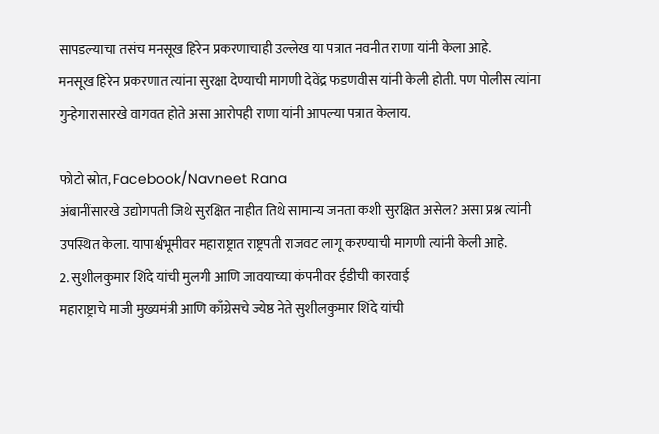सापडल्याचा तसंच मनसूख हिरेन प्रकरणाचाही उल्लेख या पत्रात नवनीत राणा यांनी केला आहे.
मनसूख हिरेन प्रकरणात त्यांना सुरक्षा देण्याची मागणी देवेंद्र फडणवीस यांनी केली होती. पण पोलीस त्यांना गुन्हेगारासारखे वागवत होते असा आरोपही राणा यांनी आपल्या पत्रात केलाय.

फोटो स्रोत, Facebook/Navneet Rana
अंबानींसारखे उद्योगपती जिथे सुरक्षित नाहीत तिथे सामान्य जनता कशी सुरक्षित असेल? असा प्रश्न त्यांनी उपस्थित केला. यापार्श्वभूमीवर महाराष्ट्रात राष्ट्रपती राजवट लागू करण्याची मागणी त्यांनी केली आहे.
2. सुशीलकुमार शिंदे यांची मुलगी आणि जावयाच्या कंपनीवर ईडीची कारवाई
महाराष्ट्राचे माजी मुख्यमंत्री आणि काँग्रेसचे ज्येष्ठ नेते सुशीलकुमार शिंदे यांची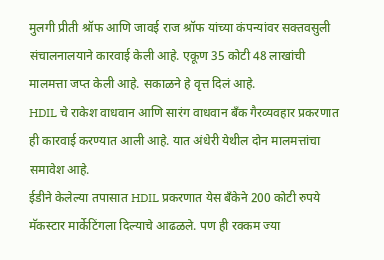मुलगी प्रीती श्रॉफ आणि जावई राज श्रॉफ यांच्या कंपन्यांवर सक्तवसुली संचालनालयाने कारवाई केली आहे. एकूण 35 कोटी 48 लाखांची मालमत्ता जप्त केली आहे. सकाळने हे वृत्त दिलं आहे.
HDIL चे राकेश वाधवान आणि सारंग वाधवान बँक गैरव्यवहार प्रकरणात ही कारवाई करण्यात आली आहे. यात अंधेरी येथील दोन मालमत्तांचा समावेश आहे.
ईडीने केलेल्या तपासात HDIL प्रकरणात येस बँकेने 200 कोटी रुपये मॅकस्टार मार्केटिंगला दिल्याचे आढळले. पण ही रक्कम ज्या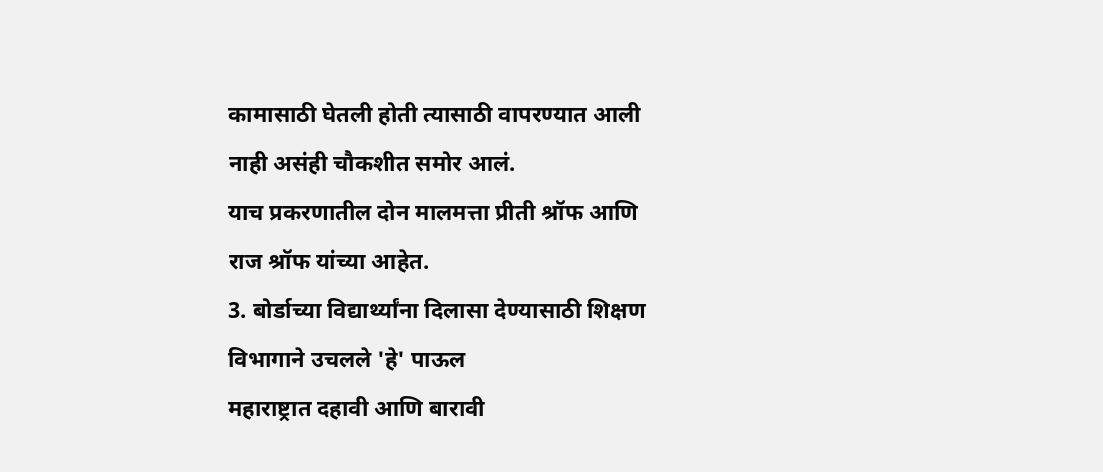कामासाठी घेतली होती त्यासाठी वापरण्यात आली नाही असंही चौकशीत समोर आलं.
याच प्रकरणातील दोन मालमत्ता प्रीती श्रॉफ आणि राज श्रॉफ यांच्या आहेत.
3. बोर्डाच्या विद्यार्थ्यांना दिलासा देण्यासाठी शिक्षण विभागाने उचलले 'हे' पाऊल
महाराष्ट्रात दहावी आणि बारावी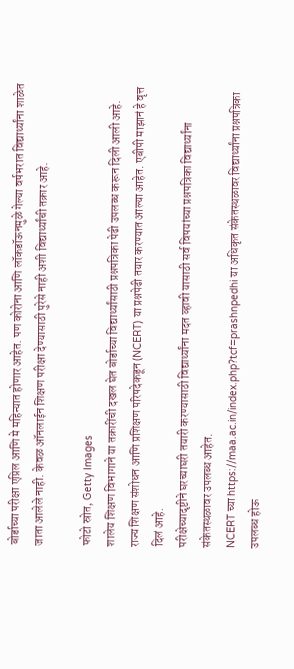बोर्डाच्या परीक्षा एप्रिल आणि मे महिन्यात होणार आहेत. पण कोरोना आणि लॉकडॉऊनमुळे गेल्या वर्षभरात विद्यार्थ्यांना शाळेत जाता आलेले नाही. केवळ ऑनलाईन शिक्षण परीक्षा देण्यासाठी पुरेसे नाही अशी विद्यार्थ्यांची तक्रार आहे.

फोटो स्रोत, Getty Images
शालेय शिक्षण विभागाने या तक्रारींची दखल घेत बोर्डाच्या विद्यार्थ्यांसाठी प्रश्नपत्रिका पेढी उपलब्ध करून दिली आली आहे. राज्य शिक्षण संशोधन आणि प्रशिक्षण परिषदेकडून (NCERT) या प्रश्नपेढी तयार करण्यात आल्या आहेत. एबीपी माझानं हे वृत्त दिलं आहे.
परीक्षेच्यादृष्टीने घरच्याघरी तयारी करण्यासाठी विद्यार्थ्यांना मदत व्हावी यासाठी सर्व विषयांच्या प्रश्नपत्रिका विद्यार्थ्यांना संकेतस्थळावर उपलब्ध आहेत.
NCERT च्या https://maa.ac.in/index.php?tcf=prashnpedhi या अधिकृत संकेतस्थळावर विद्यार्थ्यांना प्रश्नपत्रिका उपलब्ध होऊ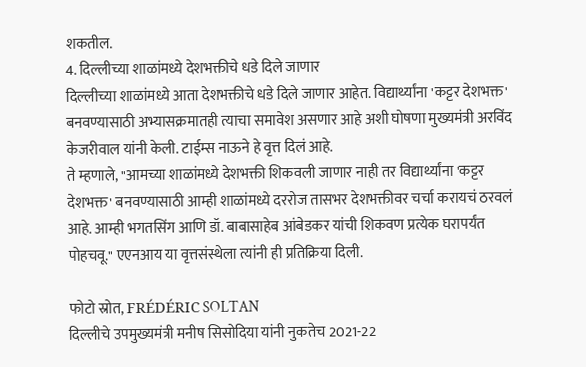शकतील.
4. दिल्लीच्या शाळांमध्ये देशभक्तीचे धडे दिले जाणार
दिल्लीच्या शाळांमध्ये आता देशभक्तीचे धडे दिले जाणार आहेत. विद्यार्थ्यांना 'कट्टर देशभक्त' बनवण्यासाठी अभ्यासक्रमातही त्याचा समावेश असणार आहे अशी घोषणा मुख्यमंत्री अरविंद केजरीवाल यांनी केली. टाईम्स नाऊने हे वृत्त दिलं आहे.
ते म्हणाले, "आमच्या शाळांमध्ये देशभक्ती शिकवली जाणार नाही तर विद्यार्थ्यांना 'कट्टर देशभक्त' बनवण्यासाठी आम्ही शाळांमध्ये दररोज तासभर देशभक्तीवर चर्चा करायचं ठरवलं आहे. आम्ही भगतसिंग आणि डॉ. बाबासाहेब आंबेडकर यांची शिकवण प्रत्येक घरापर्यंत पोहचवू." एएनआय या वृत्तसंस्थेला त्यांनी ही प्रतिक्रिया दिली.

फोटो स्रोत, FRÉDÉRIC SOLTAN
दिल्लीचे उपमुख्यमंत्री मनीष सिसोदिया यांनी नुकतेच 2021-22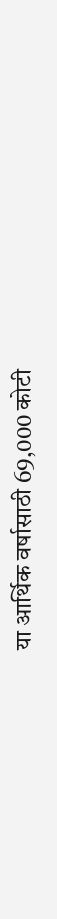या आर्थिक वर्षासाठी 69,000 कोटी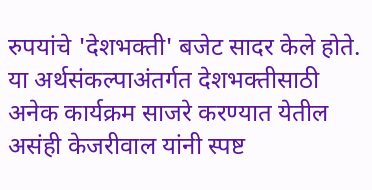रुपयांचे 'देशभक्ती' बजेट सादर केले होते.
या अर्थसंकल्पाअंतर्गत देशभक्तीसाठी अनेक कार्यक्रम साजरे करण्यात येतील असंही केजरीवाल यांनी स्पष्ट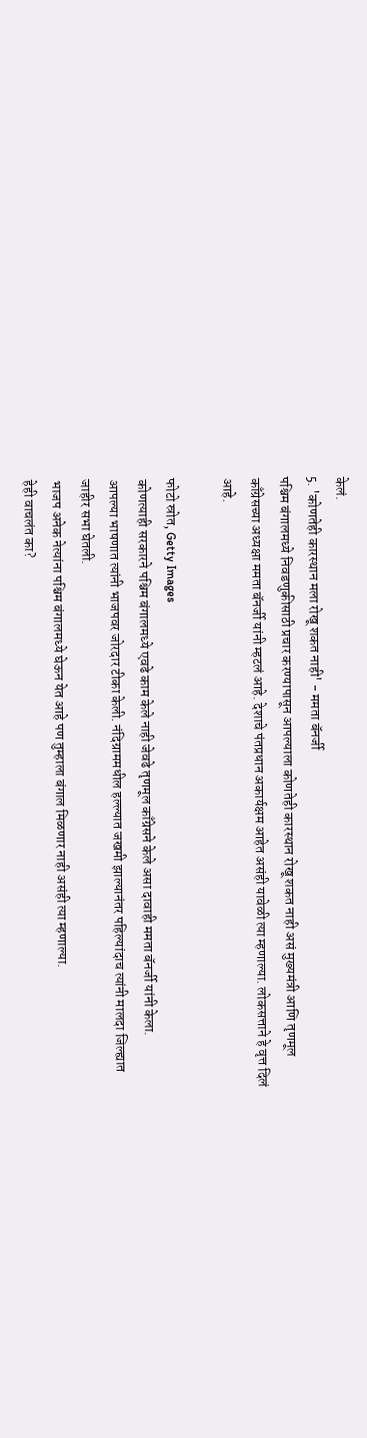केलं.
5. 'कोणतेही कारस्थान मला रोखू शकत नाही' - ममता बॅनर्जी
पश्चिम बंगालमध्ये निवडणुकीसाठी प्रचार करण्यापासून आपल्याला कोणतेही कारस्थान रोखू शकत नाही असं मुख्यमंत्री आणि तृणमूल काँग्रेसच्या अध्यक्षा ममता बॅनर्जी यांनी म्हटलं आहे. देशाचे पंतप्रधान अकार्यक्षम आहेत असंही यावेळी त्या म्हणाल्या. लोकसत्ताने हे वृत्त दिलं आहे.

फोटो स्रोत, Getty Images
कोणत्याही सरकारने पश्चिम बंगालमध्ये एवढे काम केले नाही जेवढे तृणमूल काँग्रेसने केले असा दावाही ममता बॅनर्जी यांनी केला.
आपल्या भाषणात त्यांनी भाजपवर जोरदार टीका केली. नंदिग्राममधील हल्ल्यात जखमी झाल्यानंतर पहिल्यांदाच त्यांनी मालदा जिल्ह्यात जाहीर सभा घेतली.
भाजप अनेक नेत्यांना पश्चिम बंगालमध्ये घेऊन येत आहे पण तुम्हाला बंगाल मिळणार नाही असंही त्या म्हणाल्या.
हेही वाचलंत का?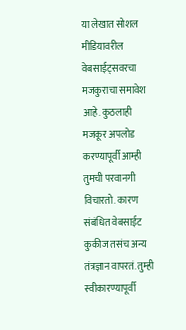या लेखात सोशल मीडियावरील वेबसाईट्सवरचा मजकुराचा समावेश आहे. कुठलाही मजकूर अपलोड करण्यापूर्वी आम्ही तुमची परवानगी विचारतो. कारण संबंधित वेबसाईट कुकीज तसंच अन्य तंत्रज्ञान वापरतं. तुम्ही स्वीकारण्यापूर्वी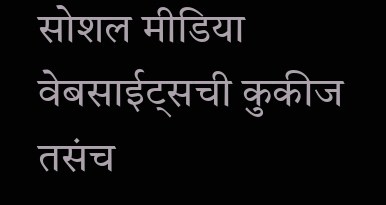सोशल मीडिया वेबसाईट्सची कुकीज तसंच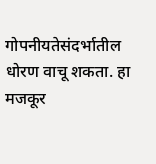गोपनीयतेसंदर्भातील धोरण वाचू शकता. हा मजकूर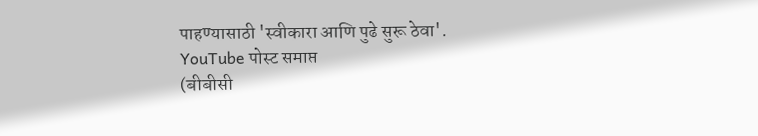पाहण्यासाठी 'स्वीकारा आणि पुढे सुरू ठेवा'.
YouTube पोस्ट समाप्त
(बीबीसी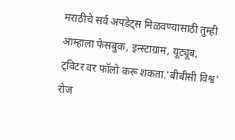मराठीचे सर्व अपडेट्स मिळवण्यासाठी तुम्ही आम्हाला फेसबुक, इन्स्टाग्राम, यूट्यूब, ट्विटर वर फॉलो करू शकता.'बीबीसी विश्व' रोज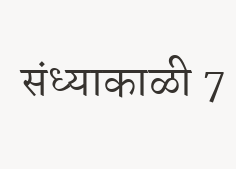संध्याकाळी 7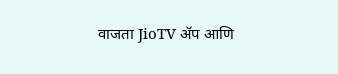वाजता JioTV ॲप आणि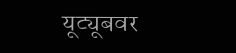यूट्यूबवर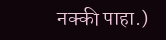नक्की पाहा.)